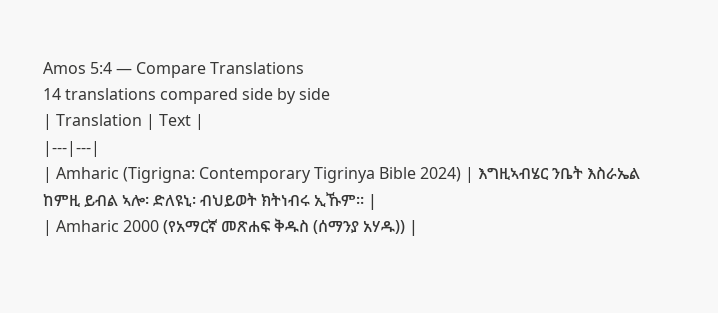Amos 5:4 — Compare Translations
14 translations compared side by side
| Translation | Text |
|---|---|
| Amharic (Tigrigna: Contemporary Tigrinya Bible 2024) | እግዚኣብሄር ንቤት እስራኤል ከምዚ ይብል ኣሎ፡ ድለዩኒ፡ ብህይወት ክትነብሩ ኢኹም። |
| Amharic 2000 (የአማርኛ መጽሐፍ ቅዱስ (ሰማንያ አሃዱ)) |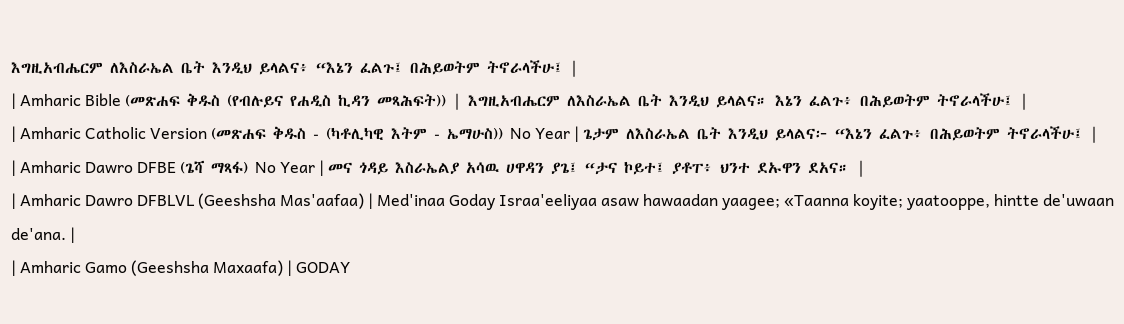እግዚአብሔርም ለእስራኤል ቤት እንዲህ ይላልና፥ “እኔን ፈልጉ፤ በሕይወትም ትኖራላችሁ፤ |
| Amharic Bible (መጽሐፍ ቅዱስ (የብሉይና የሐዲስ ኪዳን መጻሕፍት)) | እግዚአብሔርም ለእስራኤል ቤት እንዲህ ይላልና። እኔን ፈልጉ፥ በሕይወትም ትኖራላችሁ፤ |
| Amharic Catholic Version (መጽሐፍ ቅዱስ - (ካቶሊካዊ እትም - ኤማሁስ)) No Year | ጌታም ለእስራኤል ቤት እንዲህ ይላልና፦ “እኔን ፈልጉ፥ በሕይወትም ትኖራላችሁ፤ |
| Amharic Dawro DFBE (ጌሻ ማጻፋ) No Year | መና ጎዳይ እስራኤልያ አሳዉ ሀዋዳን ያጌ፤ “ታና ኮይተ፤ ያቶፐ፥ ህንተ ደኡዋን ደአና። |
| Amharic Dawro DFBLVL (Geeshsha Mas'aafaa) | Med'inaa Goday Israa'eeliyaa asaw hawaadan yaagee; «Taanna koyite; yaatooppe, hintte de'uwaan de'ana. |
| Amharic Gamo (Geeshsha Maxaafa) | GODAY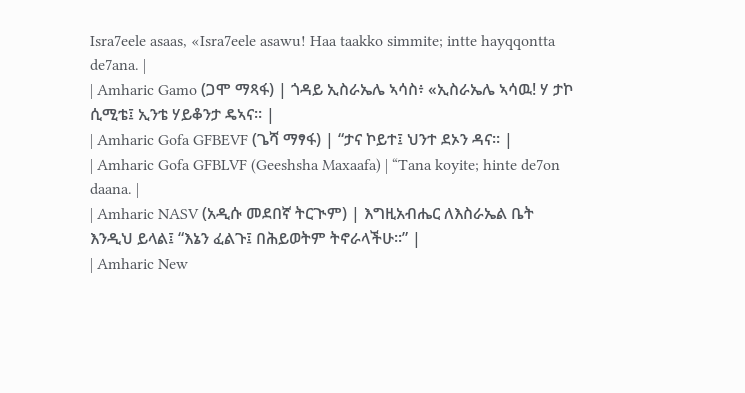Isra7eele asaas, «Isra7eele asawu! Haa taakko simmite; intte hayqqontta de7ana. |
| Amharic Gamo (ጋሞ ማጻፋ) | ጎዳይ ኢስራኤሌ ኣሳስ፥ «ኢስራኤሌ ኣሳዉ! ሃ ታኮ ሲሚቴ፤ ኢንቴ ሃይቆንታ ዴኣና። |
| Amharic Gofa GFBEVF (ጌሻ ማፃፋ) | “ታና ኮይተ፤ ህንተ ደኦን ዳና። |
| Amharic Gofa GFBLVF (Geeshsha Maxaafa) | “Tana koyite; hinte de7on daana. |
| Amharic NASV (አዲሱ መደበኛ ትርጒም) | እግዚአብሔር ለእስራኤል ቤት እንዲህ ይላል፤ “እኔን ፈልጉ፤ በሕይወትም ትኖራላችሁ።” |
| Amharic New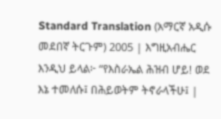Standard Translation (አማርኛ አዲሱ መደበኛ ትርጉም) 2005 | እግዚአብሔር እንዲህ ይላል፦ “የእስራኤል ሕዝብ ሆይ! ወደ እኔ ተመለሱ፤ በሕይወትም ትኖራላችሁ፤ |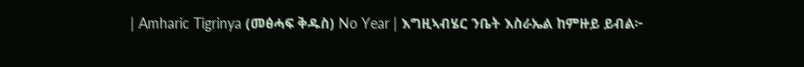| Amharic Tigrinya (መፅሓፍ ቅዱስ) No Year | እግዚኣብሄር ንቤት እስራኤል ከምዙይ ይብል፦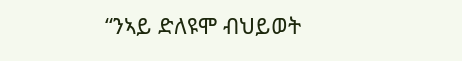“ንኣይ ድለዩሞ ብህይወት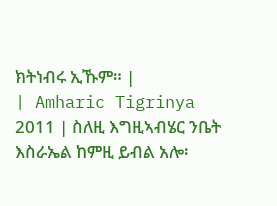ክትነብሩ ኢኹም። |
| Amharic Tigrinya 2011 | ስለዚ እግዚኣብሄር ንቤት እስራኤል ከምዚ ይብል አሎ፡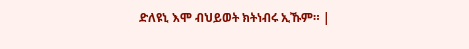ድለዩኒ እሞ ብህይወት ክትነብሩ ኢኹም። |